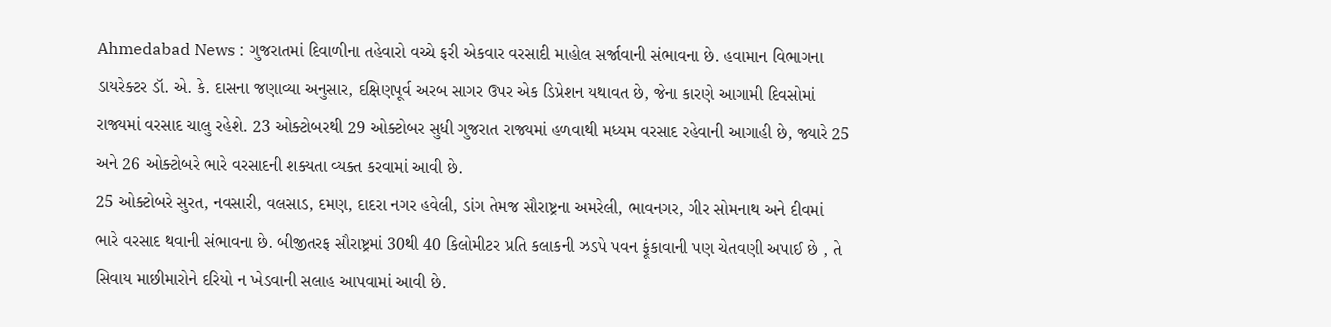Ahmedabad News : ગુજરાતમાં દિવાળીના તહેવારો વચ્ચે ફરી એકવાર વરસાદી માહોલ સર્જાવાની સંભાવના છે. હવામાન વિભાગના ડાયરેક્ટર ડૉ. એ. કે. દાસના જણાવ્યા અનુસાર, દક્ષિણપૂર્વ અરબ સાગર ઉપર એક ડિપ્રેશન યથાવત છે, જેના કારણે આગામી દિવસોમાં રાજ્યમાં વરસાદ ચાલુ રહેશે. 23 ઓક્ટોબરથી 29 ઓક્ટોબર સુધી ગુજરાત રાજ્યમાં હળવાથી મધ્યમ વરસાદ રહેવાની આગાહી છે, જ્યારે 25 અને 26 ઓક્ટોબરે ભારે વરસાદની શક્યતા વ્યક્ત કરવામાં આવી છે.
25 ઓક્ટોબરે સુરત, નવસારી, વલસાડ, દમણ, દાદરા નગર હવેલી, ડાંગ તેમજ સૌરાષ્ટ્રના અમરેલી, ભાવનગર, ગીર સોમનાથ અને દીવમાં ભારે વરસાદ થવાની સંભાવના છે. બીજીતરફ સૌરાષ્ટ્રમાં 30થી 40 કિલોમીટર પ્રતિ કલાકની ઝડપે પવન ફૂંકાવાની પણ ચેતવણી અપાઈ છે , તે સિવાય માછીમારોને દરિયો ન ખેડવાની સલાહ આપવામાં આવી છે.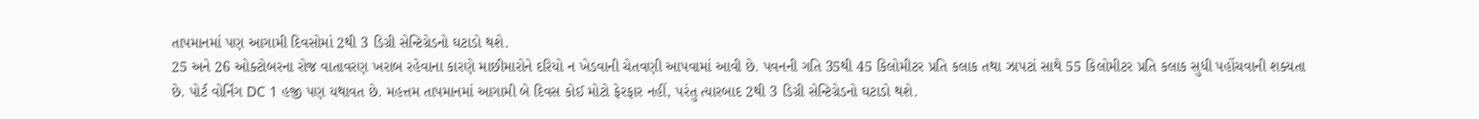તાપમાનમાં પણ આગામી દિવસોમાં 2થી 3 ડિગ્રી સેન્ટિગ્રેડનો ઘટાડો થશે.
25 અને 26 ઓક્ટોબરના રોજ વાતાવરણ ખરાબ રહેવાના કારણે માછીમારોને દરિયો ન ખેડવાની ચેતવણી આપવામાં આવી છે. પવનની ગતિ 35થી 45 કિલોમીટર પ્રતિ કલાક તથા ઝાપટાં સાથે 55 કિલોમીટર પ્રતિ કલાક સુધી પહોંચવાની શક્યતા છે. પોર્ટ વોર્નિંગ DC 1 હજી પણ યથાવત છે. મહત્તમ તાપમાનમાં આગામી બે દિવસ કોઈ મોટો ફેરફાર નહીં, પરંતુ ત્યારબાદ 2થી 3 ડિગ્રી સેન્ટિગ્રેડનો ઘટાડો થશે.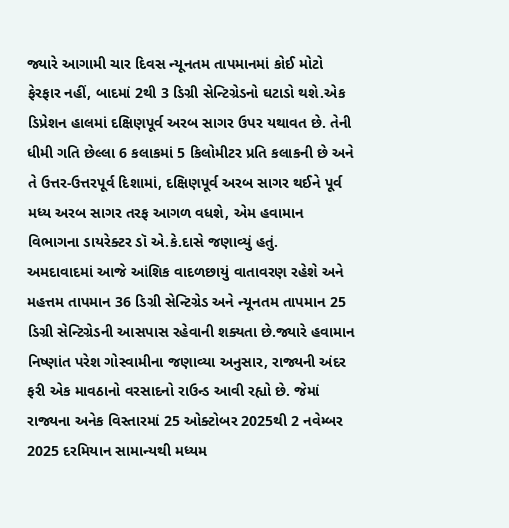જ્યારે આગામી ચાર દિવસ ન્યૂનતમ તાપમાનમાં કોઈ મોટો ફેરફાર નહીં, બાદમાં 2થી 3 ડિગ્રી સેન્ટિગ્રેડનો ઘટાડો થશે.એક ડિપ્રેશન હાલમાં દક્ષિણપૂર્વ અરબ સાગર ઉપર યથાવત છે. તેની ધીમી ગતિ છેલ્લા 6 કલાકમાં 5 કિલોમીટર પ્રતિ કલાકની છે અને તે ઉત્તર-ઉત્તરપૂર્વ દિશામાં, દક્ષિણપૂર્વ અરબ સાગર થઈને પૂર્વ મધ્ય અરબ સાગર તરફ આગળ વધશે, એમ હવામાન વિભાગના ડાયરેક્ટર ડૉ એ.કે.દાસે જણાવ્યું હતું.
અમદાવાદમાં આજે આંશિક વાદળછાયું વાતાવરણ રહેશે અને મહત્તમ તાપમાન 36 ડિગ્રી સેન્ટિગ્રેડ અને ન્યૂનતમ તાપમાન 25 ડિગ્રી સેન્ટિગ્રેડની આસપાસ રહેવાની શક્યતા છે.જ્યારે હવામાન નિષ્ણાંત પરેશ ગોસ્વામીના જણાવ્યા અનુસાર, રાજ્યની અંદર ફરી એક માવઠાનો વરસાદનો રાઉન્ડ આવી રહ્યો છે. જેમાં રાજ્યના અનેક વિસ્તારમાં 25 ઓક્ટોબર 2025થી 2 નવેમ્બર 2025 દરમિયાન સામાન્યથી મધ્યમ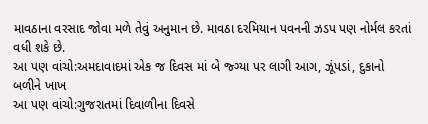માવઠાના વરસાદ જોવા મળે તેવું અનુમાન છે. માવઠા દરમિયાન પવનની ઝડપ પણ નોર્મલ કરતાં વધી શકે છે.
આ પણ વાંચો:અમદાવાદમાં એક જ દિવસ માં બે જ્ગ્યા પર લાગી આગ, ઝૂંપડાં, દુકાનો બળીને ખાખ
આ પણ વાંચો:ગુજરાતમાં દિવાળીના દિવસે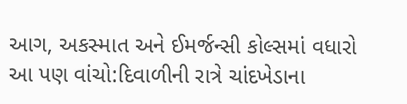આગ, અકસ્માત અને ઈમર્જન્સી કોલ્સમાં વધારો
આ પણ વાંચો:દિવાળીની રાત્રે ચાંદખેડાના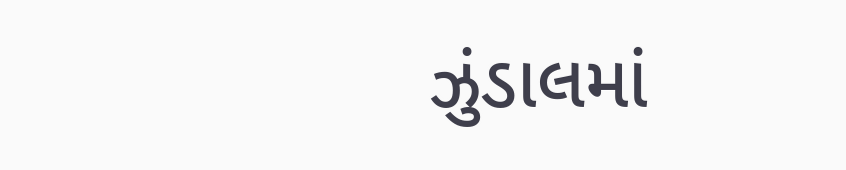ઝુંડાલમાં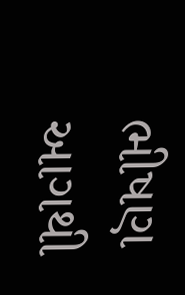ભીષણ આગથી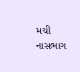મચી નાસભાગ